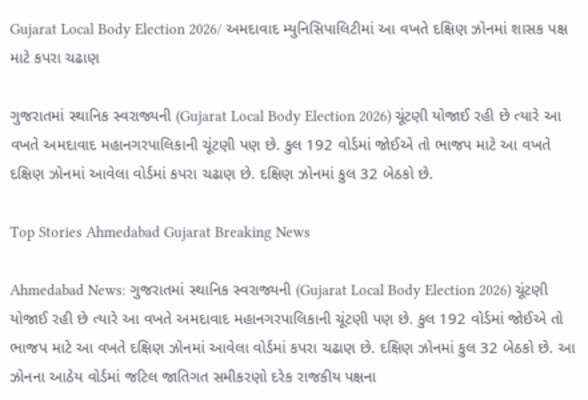Gujarat Local Body Election 2026/ અમદાવાદ મ્યુનિસિપાલિટીમાં આ વખતે દક્ષિણ ઝોનમાં શાસક પક્ષ માટે કપરા ચઢાણ

ગુજરાતમાં સ્થાનિક સ્વરાજ્યની (Gujarat Local Body Election 2026) ચૂંટણી યોજાઈ રહી છે ત્યારે આ વખતે અમદાવાદ મહાનગરપાલિકાની ચૂંટણી પણ છે. કુલ 192 વોર્ડમાં જોઈએ તો ભાજપ માટે આ વખતે દક્ષિણ ઝોનમાં આવેલા વોર્ડમાં કપરા ચઢાણ છે. દક્ષિણ ઝોનમાં કુલ 32 બેઠકો છે.

Top Stories Ahmedabad Gujarat Breaking News

Ahmedabad News: ગુજરાતમાં સ્થાનિક સ્વરાજ્યની (Gujarat Local Body Election 2026) ચૂંટણી યોજાઈ રહી છે ત્યારે આ વખતે અમદાવાદ મહાનગરપાલિકાની ચૂંટણી પણ છે. કુલ 192 વોર્ડમાં જોઈએ તો ભાજપ માટે આ વખતે દક્ષિણ ઝોનમાં આવેલા વોર્ડમાં કપરા ચઢાણ છે. દક્ષિણ ઝોનમાં કુલ 32 બેઠકો છે. આ ઝોનના આઠેય વોર્ડમાં જટિલ જાતિગત સમીકરણો દરેક રાજકીય પક્ષના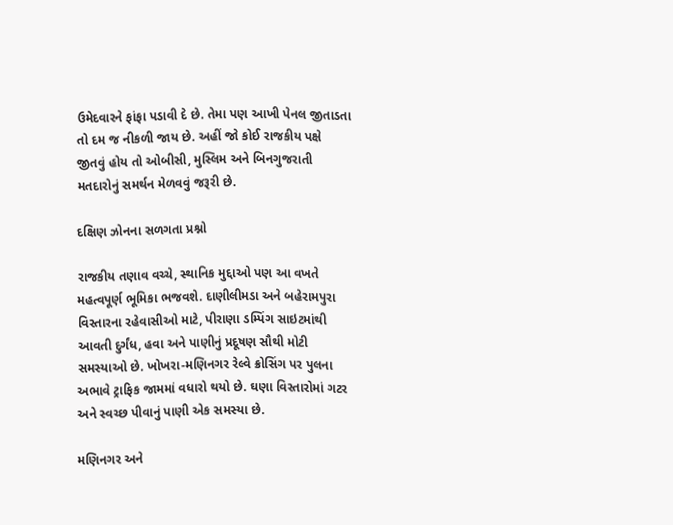ઉમેદવારને ફાંફા પડાવી દે છે. તેમા પણ આખી પેનલ જીતાડતા તો દમ જ નીકળી જાય છે. અહીં જો કોઈ રાજકીય પક્ષે જીતવું હોય તો ઓબીસી, મુસ્લિમ અને બિનગુજરાતી મતદારોનું સમર્થન મેળવવું જરૂરી છે.

દક્ષિણ ઝોનના સળગતા પ્રશ્નો

રાજકીય તણાવ વચ્ચે, સ્થાનિક મુદ્દાઓ પણ આ વખતે મહત્વપૂર્ણ ભૂમિકા ભજવશે. દાણીલીમડા અને બહેરામપુરા વિસ્તારના રહેવાસીઓ માટે, પીરાણા ડમ્પિંગ સાઇટમાંથી આવતી દુર્ગંધ, હવા અને પાણીનું પ્રદૂષણ સૌથી મોટી સમસ્યાઓ છે. ખોખરા-મણિનગર રેલ્વે ક્રોસિંગ પર પુલના અભાવે ટ્રાફિક જામમાં વધારો થયો છે. ઘણા વિસ્તારોમાં ગટર અને સ્વચ્છ પીવાનું પાણી એક સમસ્યા છે.

મણિનગર અને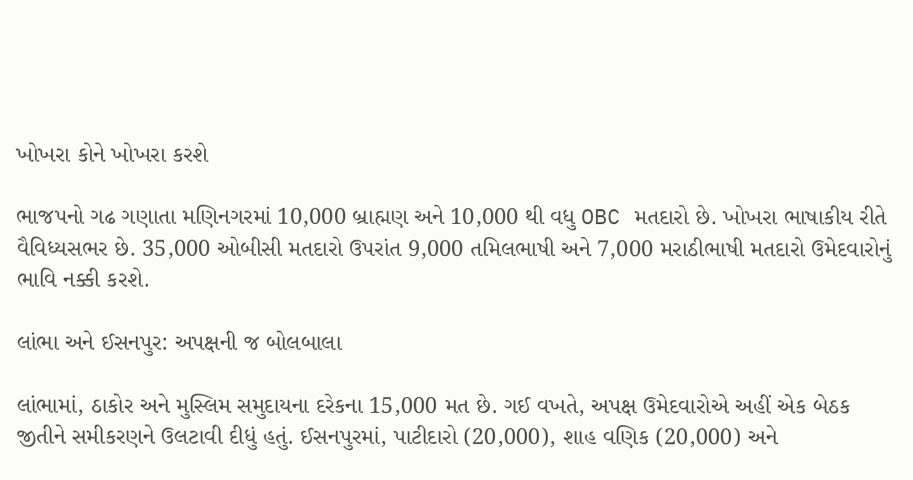ખોખરા કોને ખોખરા કરશે

ભાજપનો ગઢ ગણાતા મણિનગરમાં 10,000 બ્રાહ્મણ અને 10,000 થી વધુ OBC મતદારો છે. ખોખરા ભાષાકીય રીતે વૈવિધ્યસભર છે. 35,000 ઓબીસી મતદારો ઉપરાંત 9,000 તમિલભાષી અને 7,000 મરાઠીભાષી મતદારો ઉમેદવારોનું ભાવિ નક્કી કરશે.

લાંભા અને ઈસનપુર: અપક્ષની જ બોલબાલા

લાંભામાં, ઠાકોર અને મુસ્લિમ સમુદાયના દરેકના 15,000 મત છે. ગઈ વખતે, અપક્ષ ઉમેદવારોએ અહીં એક બેઠક જીતીને સમીકરણને ઉલટાવી દીધું હતું. ઈસનપુરમાં, પાટીદારો (20,000), શાહ વણિક (20,000) અને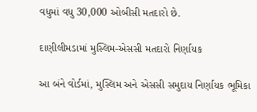વધુમાં વધુ 30,000 ઓબીસી મતદારો છે.

દાણીલીમડામાં મુસ્લિમ-એસસી મતદારો નિર્ણાયક

આ બંને વોર્ડમાં, મુસ્લિમ અને એસસી સમુદાય નિર્ણાયક ભૂમિકા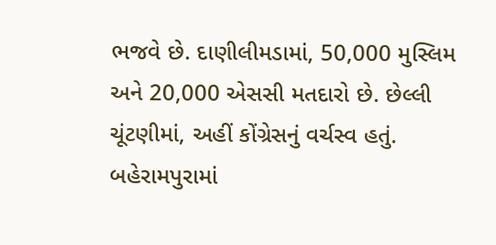ભજવે છે. દાણીલીમડામાં, 50,000 મુસ્લિમ અને 20,000 એસસી મતદારો છે. છેલ્લી ચૂંટણીમાં, અહીં કોંગ્રેસનું વર્ચસ્વ હતું. બહેરામપુરામાં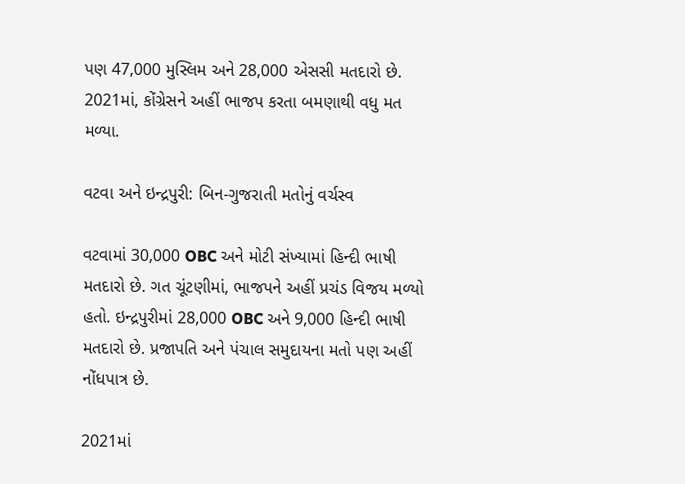પણ 47,000 મુસ્લિમ અને 28,000 એસસી મતદારો છે. 2021માં, કોંગ્રેસને અહીં ભાજપ કરતા બમણાથી વધુ મત મળ્યા.

વટવા અને ઇન્દ્રપુરી: બિન-ગુજરાતી મતોનું વર્ચસ્વ

વટવામાં 30,000 OBC અને મોટી સંખ્યામાં હિન્દી ભાષી મતદારો છે. ગત ચૂંટણીમાં, ભાજપને અહીં પ્રચંડ વિજય મળ્યો હતો. ઇન્દ્રપુરીમાં 28,000 OBC અને 9,000 હિન્દી ભાષી મતદારો છે. પ્રજાપતિ અને પંચાલ સમુદાયના મતો પણ અહીં નોંધપાત્ર છે.

2021માં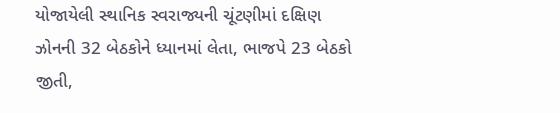યોજાયેલી સ્થાનિક સ્વરાજ્યની ચૂંટણીમાં દક્ષિણ ઝોનની 32 બેઠકોને ધ્યાનમાં લેતા, ભાજપે 23 બેઠકો જીતી,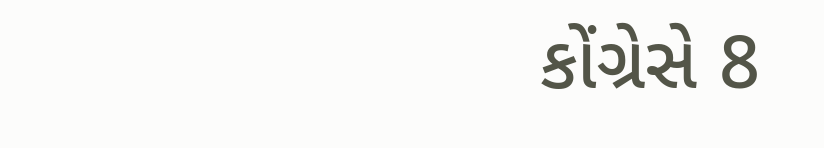કોંગ્રેસે 8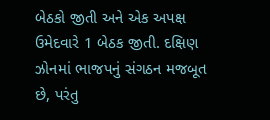બેઠકો જીતી અને એક અપક્ષ ઉમેદવારે 1 બેઠક જીતી. દક્ષિણ ઝોનમાં ભાજપનું સંગઠન મજબૂત છે, પરંતુ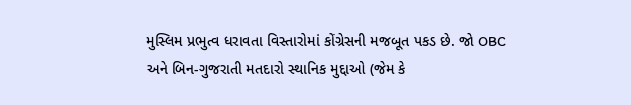મુસ્લિમ પ્રભુત્વ ધરાવતા વિસ્તારોમાં કોંગ્રેસની મજબૂત પકડ છે. જો OBC અને બિન-ગુજરાતી મતદારો સ્થાનિક મુદ્દાઓ (જેમ કે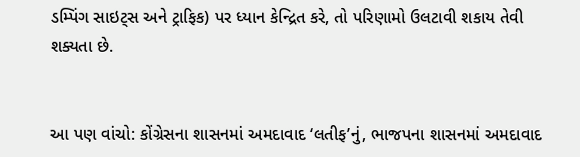ડમ્પિંગ સાઇટ્સ અને ટ્રાફિક) પર ધ્યાન કેન્દ્રિત કરે, તો પરિણામો ઉલટાવી શકાય તેવી શક્યતા છે.


આ પણ વાંચો: કોંગ્રેસના શાસનમાં અમદાવાદ ‘લતીફ’નું, ભાજપના શાસનમાં અમદાવાદ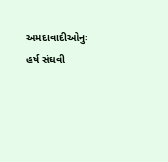અમદાવાદીઓનુઃ હર્ષ સંઘવી